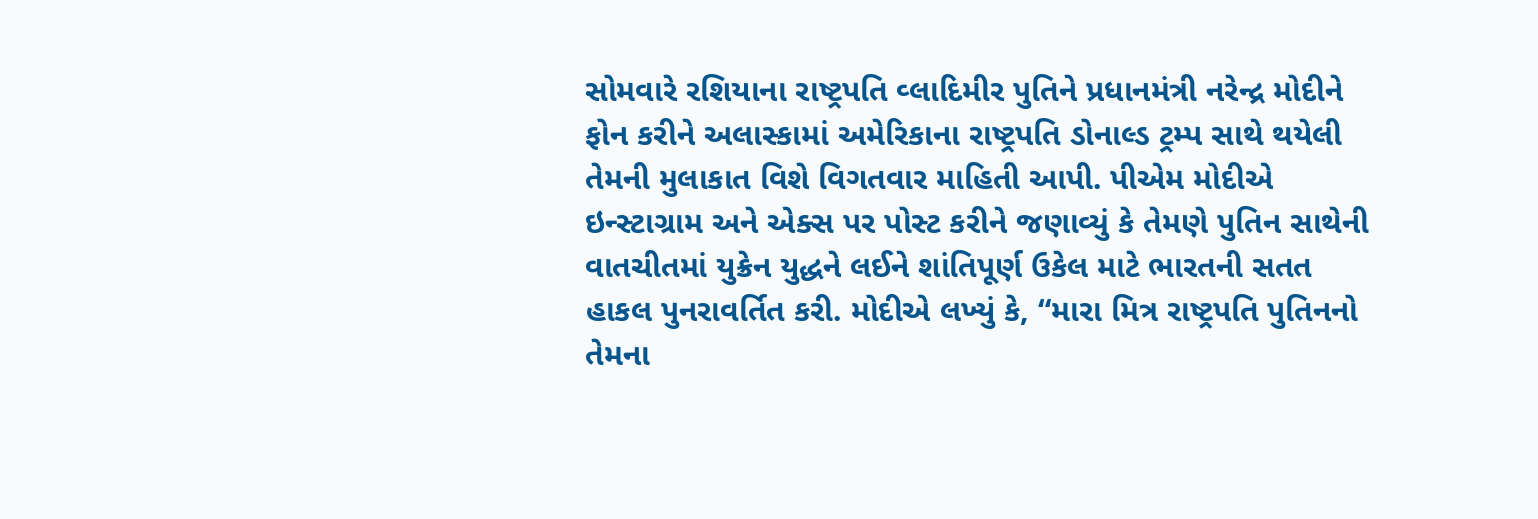સોમવારે રશિયાના રાષ્ટ્રપતિ વ્લાદિમીર પુતિને પ્રધાનમંત્રી નરેન્દ્ર મોદીને ફોન કરીને અલાસ્કામાં અમેરિકાના રાષ્ટ્રપતિ ડોનાલ્ડ ટ્રમ્પ સાથે થયેલી તેમની મુલાકાત વિશે વિગતવાર માહિતી આપી. પીએમ મોદીએ ઇન્સ્ટાગ્રામ અને એક્સ પર પોસ્ટ કરીને જણાવ્યું કે તેમણે પુતિન સાથેની વાતચીતમાં યુક્રેન યુદ્ધને લઈને શાંતિપૂર્ણ ઉકેલ માટે ભારતની સતત હાકલ પુનરાવર્તિત કરી. મોદીએ લખ્યું કે, “મારા મિત્ર રાષ્ટ્રપતિ પુતિનનો તેમના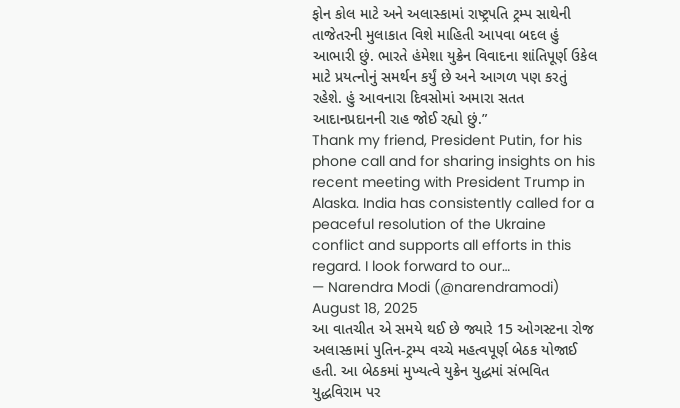ફોન કોલ માટે અને અલાસ્કામાં રાષ્ટ્રપતિ ટ્રમ્પ સાથેની તાજેતરની મુલાકાત વિશે માહિતી આપવા બદલ હું આભારી છું. ભારતે હંમેશા યુક્રેન વિવાદના શાંતિપૂર્ણ ઉકેલ માટે પ્રયત્નોનું સમર્થન કર્યું છે અને આગળ પણ કરતું રહેશે. હું આવનારા દિવસોમાં અમારા સતત આદાનપ્રદાનની રાહ જોઈ રહ્યો છું.”
Thank my friend, President Putin, for his phone call and for sharing insights on his recent meeting with President Trump in Alaska. India has consistently called for a peaceful resolution of the Ukraine conflict and supports all efforts in this regard. I look forward to our…
— Narendra Modi (@narendramodi) August 18, 2025
આ વાતચીત એ સમયે થઈ છે જ્યારે 15 ઓગસ્ટના રોજ અલાસ્કામાં પુતિન-ટ્રમ્પ વચ્ચે મહત્વપૂર્ણ બેઠક યોજાઈ હતી. આ બેઠકમાં મુખ્યત્વે યુક્રેન યુદ્ધમાં સંભવિત યુદ્ધવિરામ પર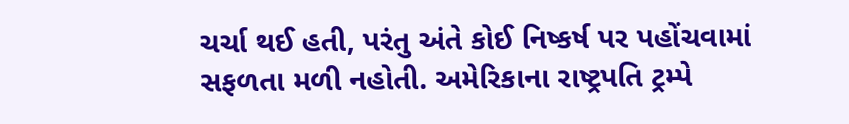ચર્ચા થઈ હતી, પરંતુ અંતે કોઈ નિષ્કર્ષ પર પહોંચવામાં સફળતા મળી નહોતી. અમેરિકાના રાષ્ટ્રપતિ ટ્રમ્પે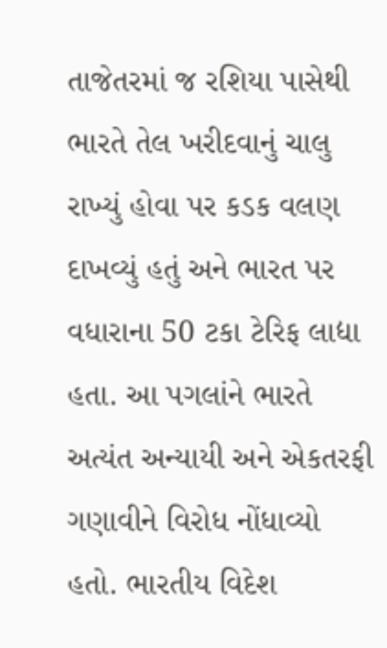તાજેતરમાં જ રશિયા પાસેથી ભારતે તેલ ખરીદવાનું ચાલુ રાખ્યું હોવા પર કડક વલણ દાખવ્યું હતું અને ભારત પર વધારાના 50 ટકા ટેરિફ લાદ્યા હતા. આ પગલાંને ભારતે અત્યંત અન્યાયી અને એકતરફી ગણાવીને વિરોધ નોંધાવ્યો હતો. ભારતીય વિદેશ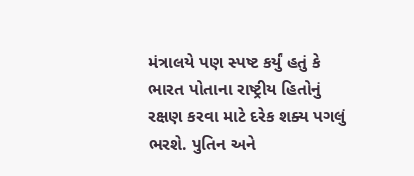મંત્રાલયે પણ સ્પષ્ટ કર્યું હતું કે ભારત પોતાના રાષ્ટ્રીય હિતોનું રક્ષણ કરવા માટે દરેક શક્ય પગલું ભરશે. પુતિન અને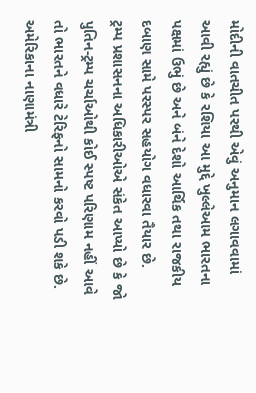મોદીની વાતચીત પરથી એવું અનુમાન લગાવવામાં આવી રહ્યું છે કે રશિયા આ મુદ્દે ખુલ્લેઆમ ભારતના પક્ષમાં ઉભું છે અને બંને દેશો આર્થિક તથા રાજકીય દબાણ સામે પરસ્પર સહયોગ વધારવા તૈયાર છે.
ટ્રમ્પ પ્રશાસનના અધિકારીઓએ સંકેત આપ્યો છે કે જો પુતિન-ટ્રમ્પ ચર્ચાઓથી કોઈ સ્પષ્ટ પરિણામ નહીં આવે તો ભારતને વધારે ટેરિફનો સામનો કરવો પડી શકે છે. અમેરિકાના નાણામંત્રી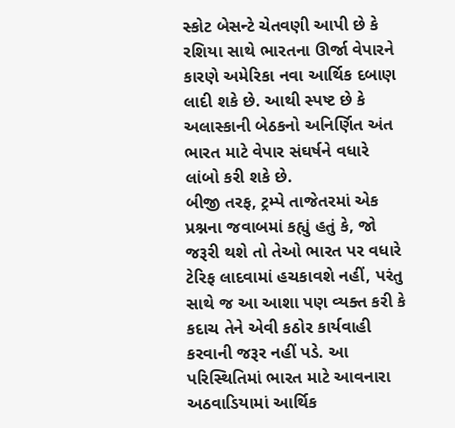સ્કોટ બેસન્ટે ચેતવણી આપી છે કે રશિયા સાથે ભારતના ઊર્જા વેપારને કારણે અમેરિકા નવા આર્થિક દબાણ લાદી શકે છે. આથી સ્પષ્ટ છે કે અલાસ્કાની બેઠકનો અનિર્ણિત અંત ભારત માટે વેપાર સંઘર્ષને વધારે લાંબો કરી શકે છે.
બીજી તરફ, ટ્રમ્પે તાજેતરમાં એક પ્રશ્નના જવાબમાં કહ્યું હતું કે, જો જરૂરી થશે તો તેઓ ભારત પર વધારે ટેરિફ લાદવામાં હચકાવશે નહીં, પરંતુ સાથે જ આ આશા પણ વ્યક્ત કરી કે કદાચ તેને એવી કઠોર કાર્યવાહી કરવાની જરૂર નહીં પડે. આ પરિસ્થિતિમાં ભારત માટે આવનારા અઠવાડિયામાં આર્થિક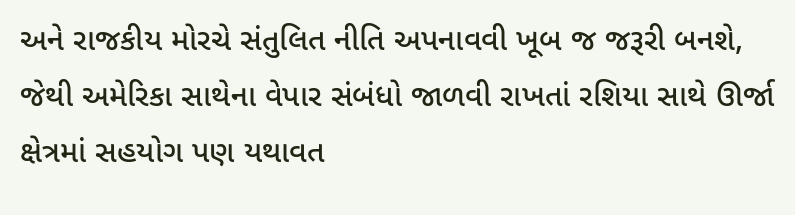અને રાજકીય મોરચે સંતુલિત નીતિ અપનાવવી ખૂબ જ જરૂરી બનશે, જેથી અમેરિકા સાથેના વેપાર સંબંધો જાળવી રાખતાં રશિયા સાથે ઊર્જા ક્ષેત્રમાં સહયોગ પણ યથાવત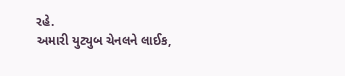રહે.
અમારી યુટ્યુબ ચેનલને લાઈક,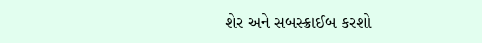શેર અને સબસ્ક્રાઈબ કરશો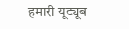हमारी यूट्यूब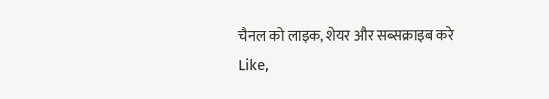चैनल को लाइक, शेयर और सब्सक्राइब करे
Like,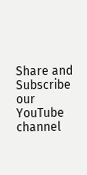Share and Subscribe our YouTube channel